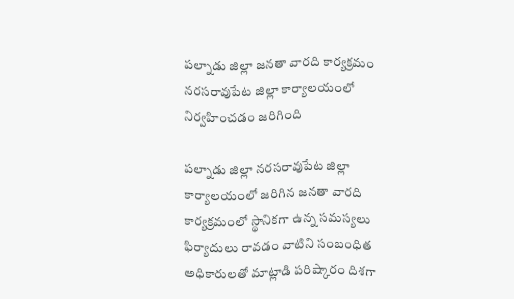పల్నాడు జిల్లా జనతా వారది కార్యక్రమం నరసరావుపేట జిల్లా కార్యాలయంలో నిర్వహించడం జరిగింది

పల్నాడు జిల్లా నరసరావుపేట జిల్లా కార్యాలయంలో జరిగిన జనతా వారది కార్యక్రమంలో స్థానికగా ఉన్న సమస్యలు ఫిర్యాదులు రావడం వాటిని సంబంధిత అధికారులతో మాట్లాడి పరిష్కారం దిశగా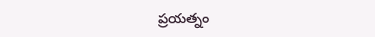ప్రయత్నం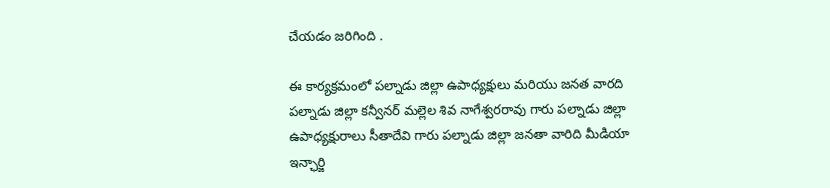చేయడం జరిగింది .

ఈ కార్యక్రమంలో పల్నాడు జిల్లా ఉపాధ్యక్షులు మరియు జనత వారది పల్నాడు జిల్లా కన్వీనర్ మల్లెల శివ నాగేశ్వరరావు గారు పల్నాడు జిల్లా ఉపాధ్యక్షురాలు సీతాదేవి గారు పల్నాడు జిల్లా జనతా వారిది మీడియా ఇన్ఛార్జి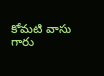కోమటి వాసు గారు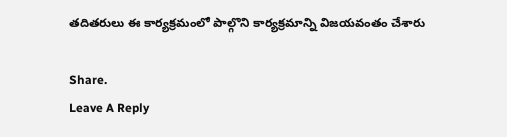తదితరులు ఈ కార్యక్రమంలో పాల్గొని కార్యక్రమాన్ని విజయవంతం చేశారు

Share.
Leave A Reply